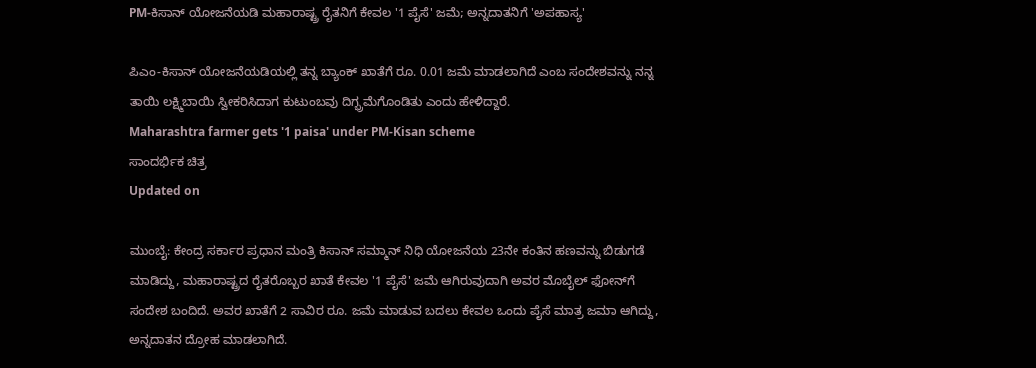PM-ಕಿಸಾನ್ ಯೋಜನೆಯಡಿ ಮಹಾರಾಷ್ಟ್ರ ರೈತನಿಗೆ ಕೇವಲ '1 ಪೈಸೆ' ಜಮೆ; ಅನ್ನದಾತನಿಗೆ 'ಅಪಹಾಸ್ಯ'

ಪಿಎಂ-ಕಿಸಾನ್ ಯೋಜನೆಯಡಿಯಲ್ಲಿ ತನ್ನ ಬ್ಯಾಂಕ್ ಖಾತೆಗೆ ರೂ. 0.01 ಜಮೆ ಮಾಡಲಾಗಿದೆ ಎಂಬ ಸಂದೇಶವನ್ನು ನನ್ನ ತಾಯಿ ಲಕ್ಷ್ಮಿಬಾಯಿ ಸ್ವೀಕರಿಸಿದಾಗ ಕುಟುಂಬವು ದಿಗ್ಭ್ರಮೆಗೊಂಡಿತು ಎಂದು ಹೇಳಿದ್ದಾರೆ.
Maharashtra farmer gets '1 paisa' under PM-Kisan scheme
ಸಾಂದರ್ಭಿಕ ಚಿತ್ರ
Updated on

ಮುಂಬೈ: ಕೇಂದ್ರ ಸರ್ಕಾರ ಪ್ರಧಾನ ಮಂತ್ರಿ ಕಿಸಾನ್ ಸಮ್ಮಾನ್ ನಿಧಿ ಯೋಜನೆಯ 23ನೇ ಕಂತಿನ ಹಣವನ್ನು ಬಿಡುಗಡೆ ಮಾಡಿದ್ದು, ಮಹಾರಾಷ್ಟ್ರದ ರೈತರೊಬ್ಬರ ಖಾತೆ ಕೇವಲ '1 ಪೈಸೆ' ಜಮೆ ಆಗಿರುವುದಾಗಿ ಅವರ ಮೊಬೈಲ್ ಫೋನ್‌ಗೆ ಸಂದೇಶ ಬಂದಿದೆ. ಅವರ ಖಾತೆಗೆ 2 ಸಾವಿರ ರೂ. ಜಮೆ ಮಾಡುವ ಬದಲು ಕೇವಲ ಒಂದು ಪೈಸೆ ಮಾತ್ರ ಜಮಾ ಆಗಿದ್ದು, ಅನ್ನದಾತನ ದ್ರೋಹ ಮಾಡಲಾಗಿದೆ.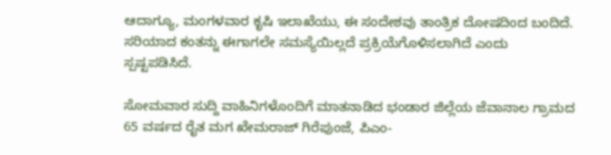ಆದಾಗ್ಯೂ, ಮಂಗಳವಾರ ಕೃಷಿ ಇಲಾಖೆಯು, ಈ ಸಂದೇಶವು ತಾಂತ್ರಿಕ ದೋಷದಿಂದ ಬಂದಿದೆ. ಸರಿಯಾದ ಕಂತನ್ನು ಈಗಾಗಲೇ ಸಮಸ್ಯೆಯಿಲ್ಲದೆ ಪ್ರಕ್ರಿಯೆಗೊಳಿಸಲಾಗಿದೆ ಎಂದು ಸ್ಪಷ್ಟಪಡಿಸಿದೆ.

ಸೋಮವಾರ ಸುದ್ದಿ ವಾಹಿನಿಗಳೊಂದಿಗೆ ಮಾತನಾಡಿದ ಭಂಡಾರ ಜಿಲ್ಲೆಯ ಜೆವಾನಾಲ ಗ್ರಾಮದ 65 ವರ್ಷದ ರೈತ ಮಗ ಖೇಮರಾಜ್ ಗಿರೆಪುಂಜೆ, ಪಿಎಂ-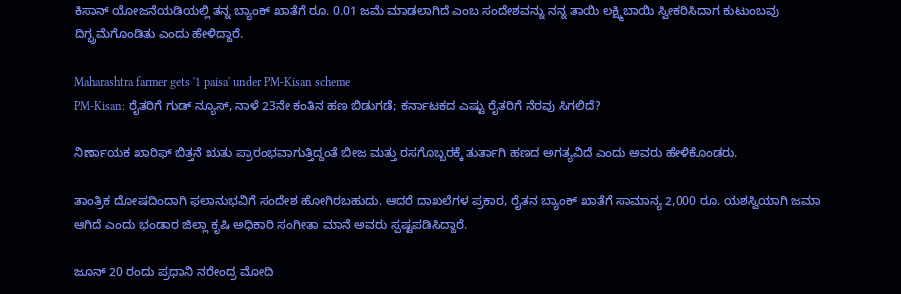ಕಿಸಾನ್ ಯೋಜನೆಯಡಿಯಲ್ಲಿ ತನ್ನ ಬ್ಯಾಂಕ್ ಖಾತೆಗೆ ರೂ. 0.01 ಜಮೆ ಮಾಡಲಾಗಿದೆ ಎಂಬ ಸಂದೇಶವನ್ನು ನನ್ನ ತಾಯಿ ಲಕ್ಷ್ಮಿಬಾಯಿ ಸ್ವೀಕರಿಸಿದಾಗ ಕುಟುಂಬವು ದಿಗ್ಭ್ರಮೆಗೊಂಡಿತು ಎಂದು ಹೇಳಿದ್ದಾರೆ.

Maharashtra farmer gets '1 paisa' under PM-Kisan scheme
PM-Kisan: ರೈತರಿಗೆ ಗುಡ್ ನ್ಯೂಸ್, ನಾಳೆ 23ನೇ ಕಂತಿನ ಹಣ ಬಿಡುಗಡೆ; ಕರ್ನಾಟಕದ ಎಷ್ಟು ರೈತರಿಗೆ ನೆರವು ಸಿಗಲಿದೆ?

ನಿರ್ಣಾಯಕ ಖಾರಿಫ್ ಬಿತ್ತನೆ ಋತು ಪ್ರಾರಂಭವಾಗುತ್ತಿದ್ದಂತೆ ಬೀಜ ಮತ್ತು ರಸಗೊಬ್ಬರಕ್ಕೆ ತುರ್ತಾಗಿ ಹಣದ ಅಗತ್ಯವಿದೆ ಎಂದು ಅವರು ಹೇಳಿಕೊಂಡರು.

ತಾಂತ್ರಿಕ ದೋಷದಿಂದಾಗಿ ಫಲಾನುಭವಿಗೆ ಸಂದೇಶ ಹೋಗಿರಬಹುದು. ಆದರೆ ದಾಖಲೆಗಳ ಪ್ರಕಾರ, ರೈತನ ಬ್ಯಾಂಕ್ ಖಾತೆಗೆ ಸಾಮಾನ್ಯ 2,000 ರೂ. ಯಶಸ್ವಿಯಾಗಿ ಜಮಾ ಆಗಿದೆ ಎಂದು ಭಂಡಾರ ಜಿಲ್ಲಾ ಕೃಷಿ ಅಧಿಕಾರಿ ಸಂಗೀತಾ ಮಾನೆ ಅವರು ಸ್ಪಷ್ಟಪಡಿಸಿದ್ದಾರೆ.

ಜೂನ್‌ 20 ರಂದು ಪ್ರಧಾನಿ ನರೇಂದ್ರ ಮೋದಿ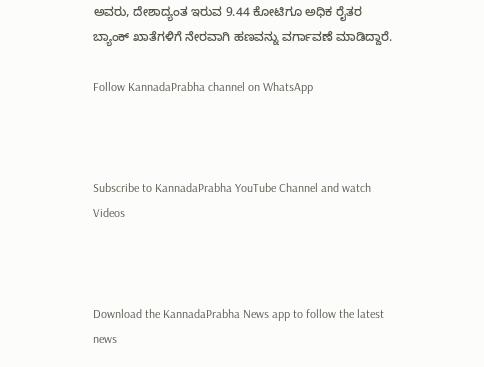ಅವರು, ದೇಶಾದ್ಯಂತ ಇರುವ 9.44 ಕೋಟಿಗೂ ಅಧಿಕ ರೈತರ ಬ್ಯಾಂಕ್ ಖಾತೆಗಳಿಗೆ ನೇರವಾಗಿ ಹಣವನ್ನು ವರ್ಗಾವಣೆ ಮಾಡಿದ್ದಾರೆ.

Follow KannadaPrabha channel on WhatsApp



Subscribe to KannadaPrabha YouTube Channel and watch Videos



Download the KannadaPrabha News app to follow the latest news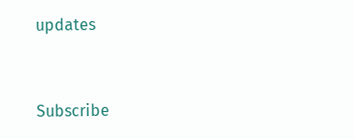updates



Subscribe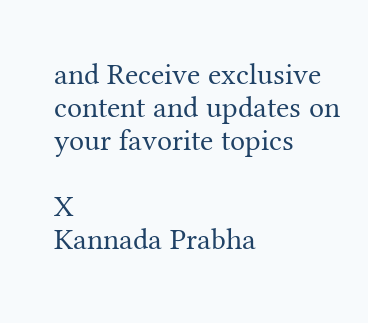and Receive exclusive content and updates on your favorite topics

X
Kannada Prabha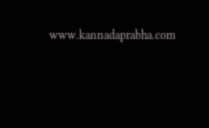www.kannadaprabha.com